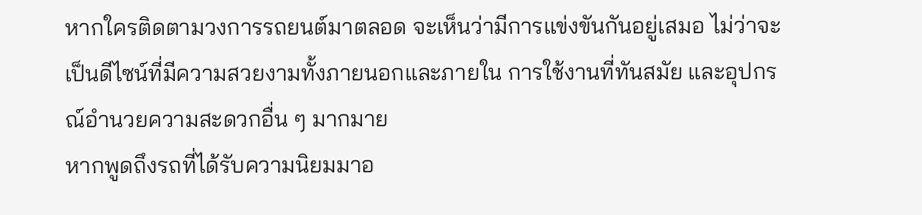หากใครติดตามวงการรถยนต์มาตลอด จะเห็นว่ามีการแข่งขันกันอยู่เสมอ ไม่ว่าจะเป็นดีไซน์ที่มีความสวยงามทั้งภายนอกและภายใน การใช้งานที่ทันสมัย และอุปกรณ์อำนวยความสะดวกอื่น ๆ มากมาย
หากพูดถึงรถที่ได้รับความนิยมมาอ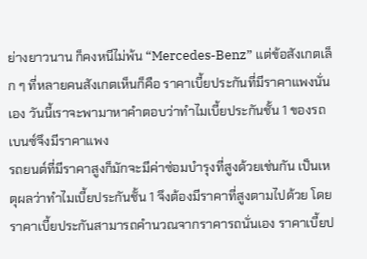ย่างยาวนาน ก็คงหนีไม่พ้น “Mercedes-Benz” แต่ข้อสังเกตเล็ก ๆ ที่หลายคนสังเกตเห็นก็คือ ราคาเบี้ยประกันที่มีราคาแพงนั่นเอง วันนี้เราจะพามาหาคำตอบว่าทำไมเบี้ยประกันชั้น 1 ของรถเบนซ์จึงมีราคาแพง
รถยนต์ที่มีราคาสูงก็มักจะมีค่าซ่อมบำรุงที่สูงด้วยเช่นกัน เป็นเหตุผลว่าทำไมเบี้ยประกันชั้น 1 จึงต้องมีราคาที่สูงตามไปด้วย โดยราคาเบี้ยประกันสามารถคำนวณจากราคารถนั่นเอง ราคาเบี้ยป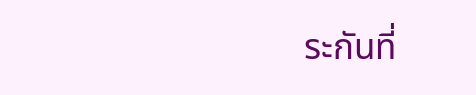ระกันที่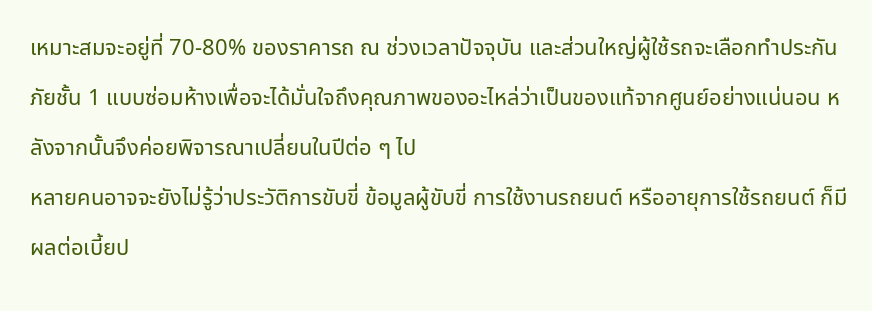เหมาะสมจะอยู่ที่ 70-80% ของราคารถ ณ ช่วงเวลาปัจจุบัน และส่วนใหญ่ผู้ใช้รถจะเลือกทำประกันภัยชั้น 1 แบบซ่อมห้างเพื่อจะได้มั่นใจถึงคุณภาพของอะไหล่ว่าเป็นของแท้จากศูนย์อย่างแน่นอน หลังจากนั้นจึงค่อยพิจารณาเปลี่ยนในปีต่อ ๆ ไป
หลายคนอาจจะยังไม่รู้ว่าประวัติการขับขี่ ข้อมูลผู้ขับขี่ การใช้งานรถยนต์ หรืออายุการใช้รถยนต์ ก็มีผลต่อเบี้ยป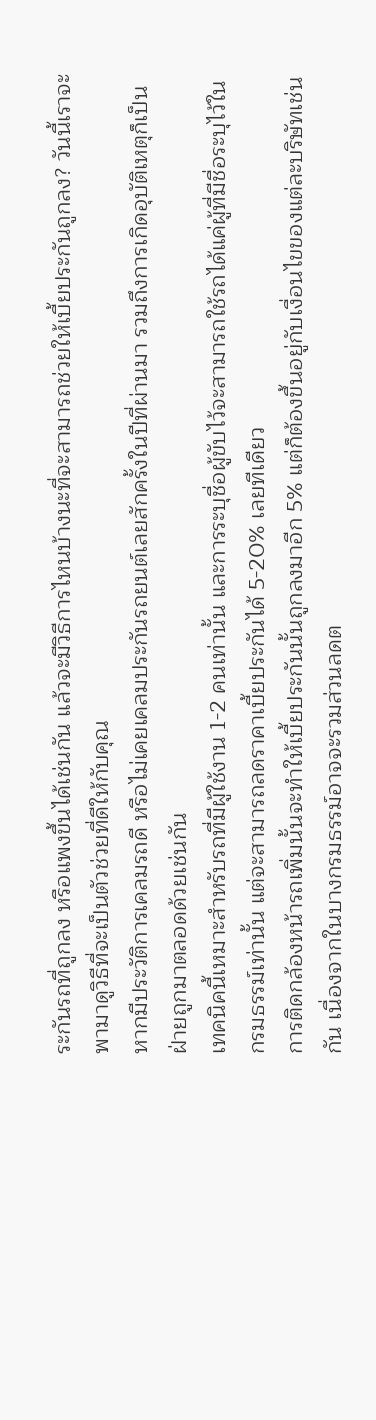ระกันรถที่ถูกลง หรือแพงขึ้นได้เช่นกัน แล้วจะมีวิธีการไหนบ้างนะที่จะสามารถช่วยให้เบี้ยประกันถูกลง? วันนี้เราจะพามาดูวิธีที่จะเป็นตัวช่วยที่ดีให้กับคุณ
หากมีประวัติการเคลมรถดี หรือไม่เคยเคลมประกันรถยนต์เลยสักครั้งในปีที่ผ่านมา รวมถึงการเกิดอุบัติเหตุก็เป็นฝ่ายถูกมาตลอดด้วยเช่นกัน
เทคนิคนี้เหมาะสำหรับรถที่มีผู้ใช้งาน 1-2 คนเท่านั้น และการระบุชื่อผู้ขับไว้จะสามารถใช้รถได้แค่ผู้ที่มีชื่อระบุไว้ในกรมธรรม์เท่านั้น แต่จะสามารถลดราคาเบี้ยประกันได้ 5-20% เลยทีเดียว
การติดกล้องหน้ารถเพิ่มนั้นจะทำให้เบี้ยประกันนั้นถูกลงมาอีก 5% แต่ก็ต้องขึ้นอยู่กับเงื่อนไขของแต่ละบริษัทเช่นกัน เนื่องจากในบางกรมธรรม์อาจจะรวมส่วนลดต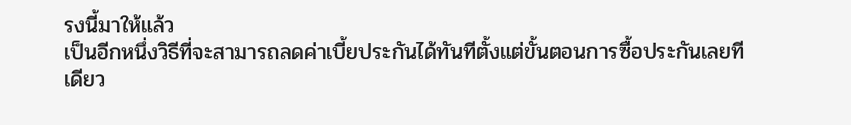รงนี้มาให้แล้ว
เป็นอีกหนึ่งวิธีที่จะสามารถลดค่าเบี้ยประกันได้ทันทีตั้งแต่ขั้นตอนการซื้อประกันเลยทีเดียว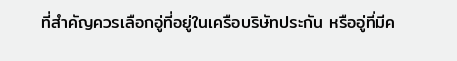ที่สำคัญควรเลือกอู่ที่อยู่ในเครือบริษัทประกัน หรืออู่ที่มีค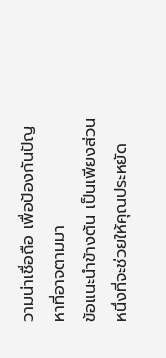วามน่าเชื่อถือ เพื่อป้องกันปัญหาที่อาจตามมา
ข้อแนะนำข้างต้น เป็นเพียงส่วนหนึ่งที่จะช่วยให้คุณประหยัด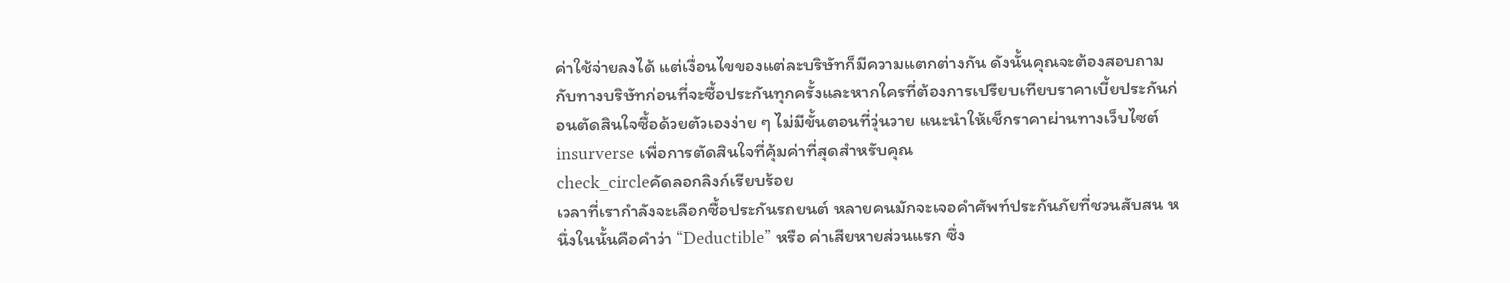ค่าใช้จ่ายลงได้ แต่เงื่อนไขของแต่ละบริษัทก็มีความแตกต่างกัน ดังนั้นคุณจะต้องสอบถามกับทางบริษัทก่อนที่จะซื้อประกันทุกครั้งและหากใครที่ต้องการเปรียบเทียบราคาเบี้ยประกันก่อนตัดสินใจซื้อด้วยตัวเองง่าย ๆ ไม่มีขั้นตอนที่วุ่นวาย แนะนำให้เช็กราคาผ่านทางเว็บไซต์ insurverse เพื่อการตัดสินใจที่คุ้มค่าที่สุดสำหรับคุณ
check_circleคัดลอกลิงก์เรียบร้อย
เวลาที่เรากำลังจะเลือกซื้อประกันรถยนต์ หลายคนมักจะเจอคำศัพท์ประกันภัยที่ชวนสับสน หนึ่งในนั้นคือคำว่า “Deductible” หรือ ค่าเสียหายส่วนแรก ซึ่ง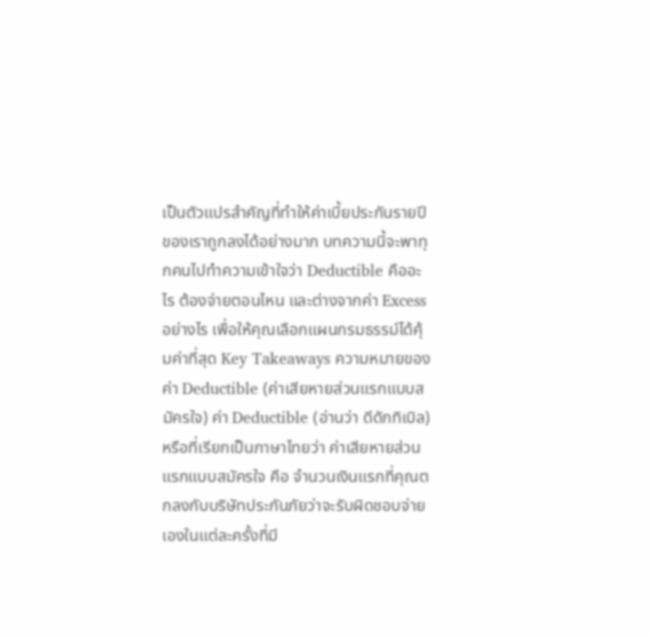เป็นตัวแปรสำคัญที่ทำให้ค่าเบี้ยประกันรายปีของเราถูกลงได้อย่างมาก บทความนี้จะพาทุกคนไปทำความเข้าใจว่า Deductible คืออะไร ต้องจ่ายตอนไหน และต่างจากค่า Excess อย่างไร เพื่อให้คุณเลือกแผนกรมธรรม์ได้คุ้มค่าที่สุด Key Takeaways ความหมายของ ค่า Deductible (ค่าเสียหายส่วนแรกแบบสมัครใจ) ค่า Deductible (อ่านว่า ดีดักทิเบิล) หรือที่เรียกเป็นภาษาไทยว่า ค่าเสียหายส่วนแรกแบบสมัครใจ คือ จำนวนเงินแรกที่คุณตกลงกับบริษัทประกันภัยว่าจะรับผิดชอบจ่ายเองในแต่ละครั้งที่มี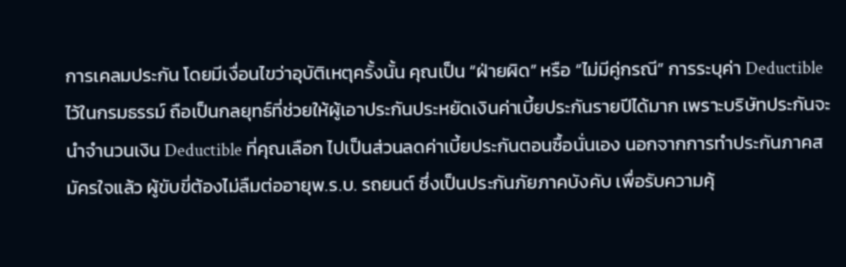การเคลมประกัน โดยมีเงื่อนไขว่าอุบัติเหตุครั้งนั้น คุณเป็น “ฝ่ายผิด” หรือ “ไม่มีคู่กรณี” การระบุค่า Deductible ไว้ในกรมธรรม์ ถือเป็นกลยุทธ์ที่ช่วยให้ผู้เอาประกันประหยัดเงินค่าเบี้ยประกันรายปีได้มาก เพราะบริษัทประกันจะนำจำนวนเงิน Deductible ที่คุณเลือก ไปเป็นส่วนลดค่าเบี้ยประกันตอนซื้อนั่นเอง นอกจากการทำประกันภาคสมัครใจแล้ว ผู้ขับขี่ต้องไม่ลืมต่ออายุพ.ร.บ. รถยนต์ ซึ่งเป็นประกันภัยภาคบังคับ เพื่อรับความคุ้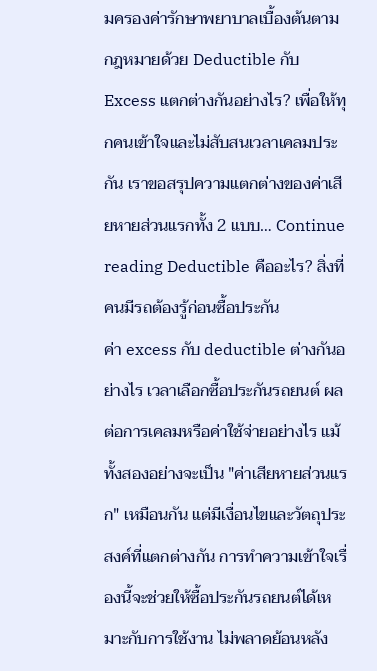มครองค่ารักษาพยาบาลเบื้องต้นตามกฎหมายด้วย Deductible กับ Excess แตกต่างกันอย่างไร? เพื่อให้ทุกคนเข้าใจและไม่สับสนเวลาเคลมประกัน เราขอสรุปความแตกต่างของค่าเสียหายส่วนแรกทั้ง 2 แบบ… Continue reading Deductible คืออะไร? สิ่งที่คนมีรถต้องรู้ก่อนซื้อประกัน
ค่า excess กับ deductible ต่างกันอย่างไร เวลาเลือกซื้อประกันรถยนต์ ผลต่อการเคลมหรือค่าใช้จ่ายอย่างไร แม้ทั้งสองอย่างจะเป็น "ค่าเสียหายส่วนแรก" เหมือนกัน แต่มีเงื่อนไขและวัตถุประสงค์ที่แตกต่างกัน การทำความเข้าใจเรื่องนี้จะช่วยให้ซื้อประกันรถยนต์ได้เหมาะกับการใช้งาน ไม่พลาดย้อนหลัง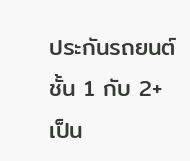ประกันรถยนต์ชั้น 1 กับ 2+ เป็น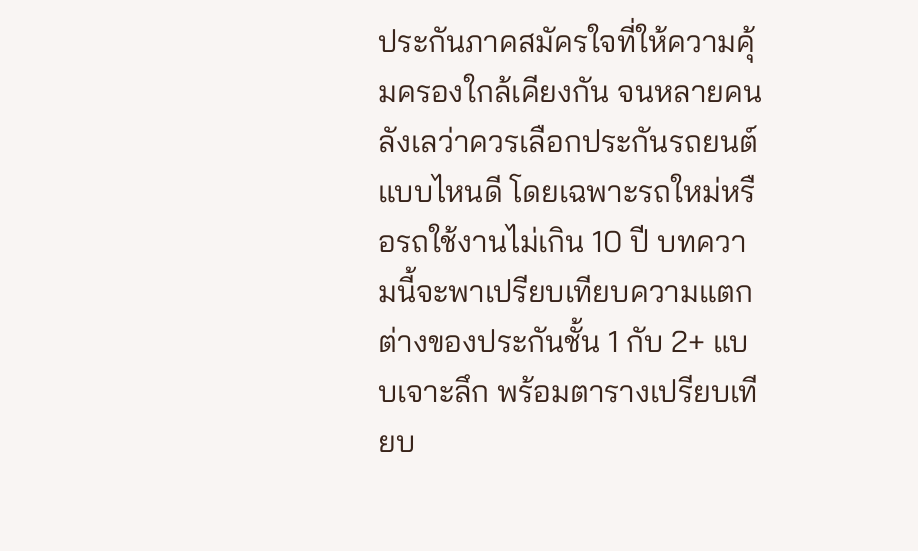ประกันภาคสมัครใจที่ให้ความคุ้มครองใกล้เคียงกัน จนหลายคนลังเลว่าควรเลือกประกันรถยนต์แบบไหนดี โดยเฉพาะรถใหม่หรือรถใช้งานไม่เกิน 10 ปี บทความนี้จะพาเปรียบเทียบความแตกต่างของประกันชั้น 1 กับ 2+ แบบเจาะลึก พร้อมตารางเปรียบเทียบ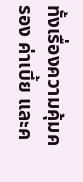ทั้งเรื่องความคุ้มครอง ค่าเบี้ย และค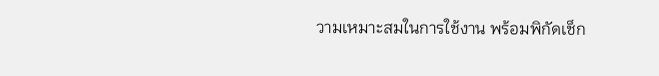วามเหมาะสมในการใช้งาน พร้อมพิกัดเช็ก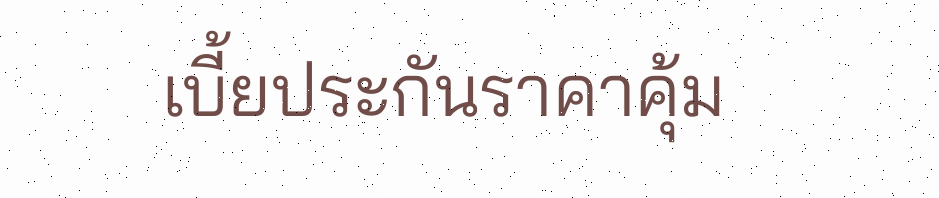เบี้ยประกันราคาคุ้ม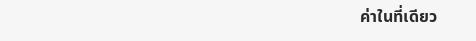ค่าในที่เดียว